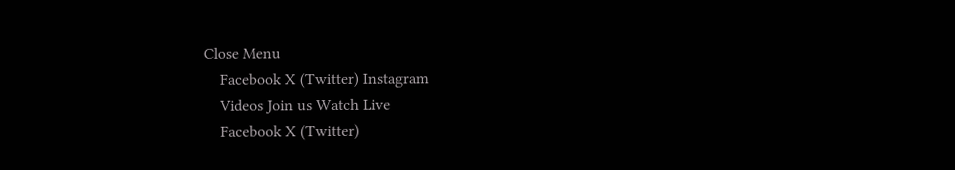Close Menu
    Facebook X (Twitter) Instagram
    Videos Join us Watch Live
    Facebook X (Twitter)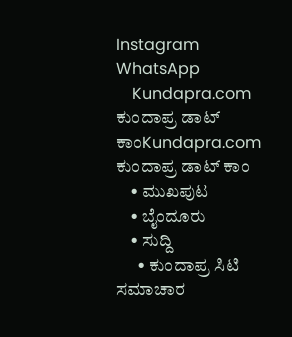Instagram WhatsApp
    Kundapra.com ಕುಂದಾಪ್ರ ಡಾಟ್ ಕಾಂKundapra.com ಕುಂದಾಪ್ರ ಡಾಟ್ ಕಾಂ
    • ಮುಖಪುಟ
    • ಬೈಂದೂರು
    • ಸುದ್ದಿ
      • ಕುಂದಾಪ್ರ ಸಿಟಿ ಸಮಾಚಾರ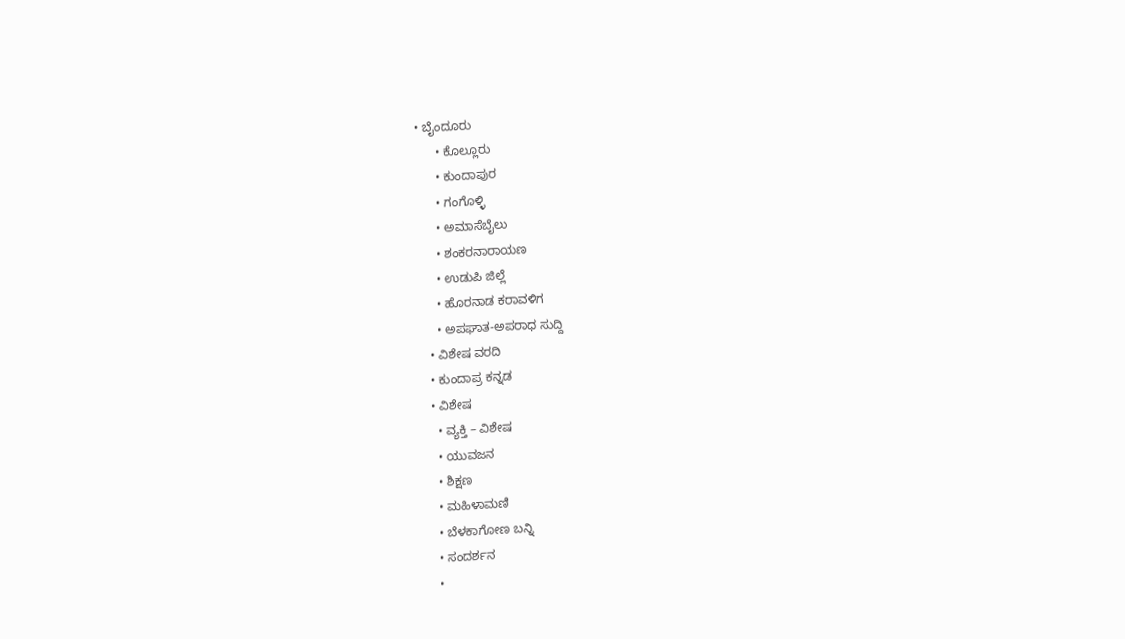• ಬೈಂದೂರು
      • ಕೊಲ್ಲೂರು
      • ಕುಂದಾಪುರ
      • ಗಂಗೊಳ್ಳಿ
      • ಅಮಾಸೆಬೈಲು
      • ಶಂಕರನಾರಾಯಣ
      • ಉಡುಪಿ ಜಿಲ್ಲೆ
      • ಹೊರನಾಡ ಕರಾವಳಿಗ
      • ಅಪಘಾತ-ಅಪರಾಧ ಸುದ್ದಿ
    • ವಿಶೇಷ ವರದಿ
    • ಕುಂದಾಪ್ರ ಕನ್ನಡ
    • ವಿಶೇಷ
      • ವ್ಯಕ್ತಿ – ವಿಶೇಷ
      • ಯುವಜನ
      • ಶಿಕ್ಷಣ
      • ಮಹಿಳಾಮಣಿ
      • ಬೆಳಕಾಗೋಣ ಬನ್ನಿ
      • ಸಂದರ್ಶನ
      •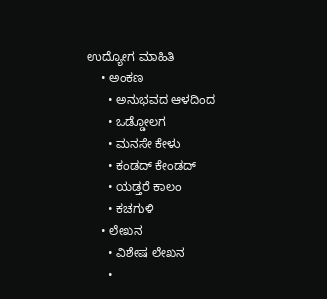ಉದ್ಯೋಗ ಮಾಹಿತಿ
    • ಅಂಕಣ
      • ಅನುಭವದ ಆಳದಿಂದ
      • ಒಡ್ಡೋಲಗ
      • ಮನಸೇ ಕೇಳು
      • ಕಂಡದ್ ಕೇಂಡದ್
      • ಯಡ್ತರೆ ಕಾಲಂ
      • ಕಚಗುಳಿ
    • ಲೇಖನ
      • ವಿಶೇಷ ಲೇಖನ
      •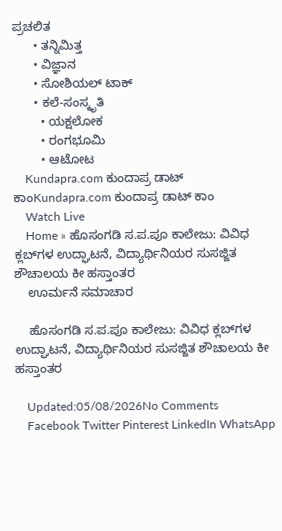ಪ್ರಚಲಿತ
      • ತನ್ನಿಮಿತ್ತ
      • ವಿಜ್ಞಾನ
      • ಸೋಶಿಯಲ್ ಟಾಕ್
      • ಕಲೆ-ಸಂಸ್ಕೃತಿ
        • ಯಕ್ಷಲೋಕ
        • ರಂಗಭೂಮಿ
        • ಆಟೋಟ
    Kundapra.com ಕುಂದಾಪ್ರ ಡಾಟ್ ಕಾಂKundapra.com ಕುಂದಾಪ್ರ ಡಾಟ್ ಕಾಂ
    Watch Live
    Home » ಹೊಸಂಗಡಿ ಸ.ಪ.ಪೂ ಕಾಲೇಜು: ವಿವಿಧ ಕ್ಲಬ್‌ಗಳ ಉದ್ಘಾಟನೆ, ವಿದ್ಯಾರ್ಥಿನಿಯರ ಸುಸಜ್ಜಿತ ಶೌಚಾಲಯ ಕೀ ಹಸ್ತಾಂತರ
    ಊರ್ಮನೆ ಸಮಾಚಾರ

    ಹೊಸಂಗಡಿ ಸ.ಪ.ಪೂ ಕಾಲೇಜು: ವಿವಿಧ ಕ್ಲಬ್‌ಗಳ ಉದ್ಘಾಟನೆ, ವಿದ್ಯಾರ್ಥಿನಿಯರ ಸುಸಜ್ಜಿತ ಶೌಚಾಲಯ ಕೀ ಹಸ್ತಾಂತರ

    Updated:05/08/2026No Comments
    Facebook Twitter Pinterest LinkedIn WhatsApp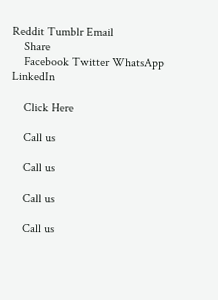Reddit Tumblr Email
    Share
    Facebook Twitter WhatsApp LinkedIn

    Click Here

    Call us

    Call us

    Call us

    Call us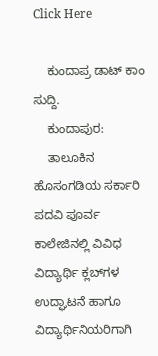Click Here

    ಕುಂದಾಪ್ರ ಡಾಟ್‌ ಕಾಂ ಸುದ್ದಿ.
    ಕುಂದಾಪುರ:
    ತಾಲೂಕಿನ ಹೊಸಂಗಡಿಯ ಸರ್ಕಾರಿ ಪದವಿ ಪೂರ್ವ ಕಾಲೇಜಿನಲ್ಲಿ ವಿವಿಧ ವಿದ್ಯಾರ್ಥಿ ಕ್ಲಬ್‌ಗಳ ಉದ್ಘಾಟನೆ ಹಾಗೂ ವಿದ್ಯಾರ್ಥಿನಿಯರಿಗಾಗಿ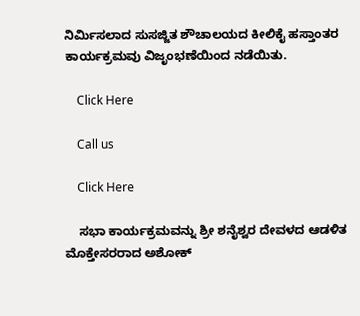ನಿರ್ಮಿಸಲಾದ ಸುಸಜ್ಜಿತ ಶೌಚಾಲಯದ ಕೀಲಿಕೈ ಹಸ್ತಾಂತರ ಕಾರ್ಯಕ್ರಮವು ವಿಜೃಂಭಣೆಯಿಂದ ನಡೆಯಿತು.

    Click Here

    Call us

    Click Here

    ಸಭಾ ಕಾರ್ಯಕ್ರಮವನ್ನು ಶ್ರೀ ಶನೈಶ್ವರ ದೇವಳದ ಆಡಳಿತ ಮೊಕ್ತೇಸರರಾದ ಅಶೋಕ್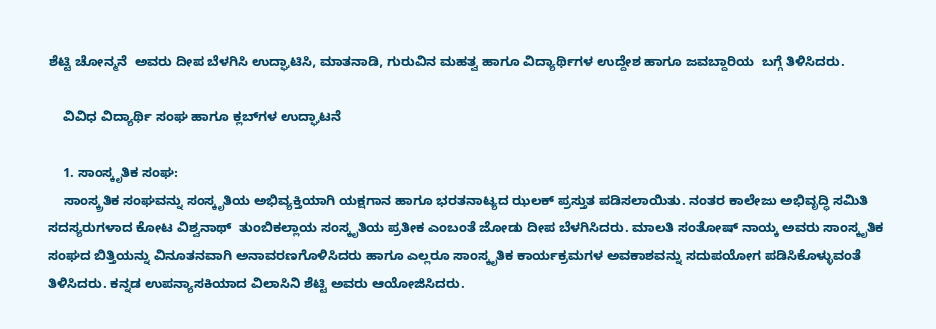ಶೆಟ್ಟಿ ಚೋನ್ಮನೆ  ಅವರು ದೀಪ ಬೆಳಗಿಸಿ ಉದ್ಘಾಟಿಸಿ, ಮಾತನಾಡಿ, ಗುರುವಿನ ಮಹತ್ವ ಹಾಗೂ ವಿದ್ಯಾರ್ಥಿಗಳ ಉದ್ದೇಶ‌ ಹಾಗೂ ಜವಬ್ದಾರಿಯ  ಬಗ್ಗೆ ತಿಳಿಸಿದರು.

    ವಿವಿಧ ವಿದ್ಯಾರ್ಥಿ ಸಂಘ ಹಾಗೂ ಕ್ಲಬ್‌ಗಳ ಉದ್ಘಾಟನೆ

    1. ಸಾಂಸ್ಕೃತಿಕ ಸಂಘ:
    ಸಾಂಸ್ಕ್ರತಿಕ ಸಂಘವನ್ನು ಸಂಸ್ಕೃತಿಯ ಅಭಿವ್ಯಕ್ತಿಯಾಗಿ ಯಕ್ಷಗಾನ ಹಾಗೂ ಭರತನಾಟ್ಯದ ಝಲಕ್ ಪ್ರಸ್ತುತ‌ ಪಡಿಸಲಾಯಿತು. ನಂತರ ಕಾಲೇಜು ಅಭಿವೃದ್ಧಿ ಸಮಿತಿ ಸದಸ್ಯರುಗಳಾದ ಕೋಟ ವಿಶ್ವನಾಥ್  ತುಂಬಿಕಲ್ಲಾಯ ಸಂಸ್ಕೃತಿಯ ಪ್ರತೀಕ ಎಂಬಂತೆ ಜೋಡು ದೀಪ‌ ಬೆಳಗಿಸಿದರು. ಮಾಲತಿ ಸಂತೋಷ್ ನಾಯ್ಕ ಅವರು ಸಾಂಸ್ಕೃತಿಕ ಸಂಘದ ಬಿತ್ತಿಯನ್ನು ವಿನೂತನವಾಗಿ ಅನಾವರಣಗೊಳಿಸಿದರು ಹಾಗೂ ಎಲ್ಲರೂ ಸಾಂಸ್ಕೃತಿಕ ಕಾರ್ಯಕ್ರಮಗಳ ಅವಕಾಶವನ್ನು ಸದುಪಯೋಗ ಪಡಿಸಿಕೊಳ್ಳುವಂತೆ ತಿಳಿಸಿದರು. ಕನ್ನಡ ಉಪನ್ಯಾಸಕಿಯಾದ ವಿಲಾಸಿನಿ ಶೆಟ್ಟಿ ಅವರು ಆಯೋಜಿಸಿದರು.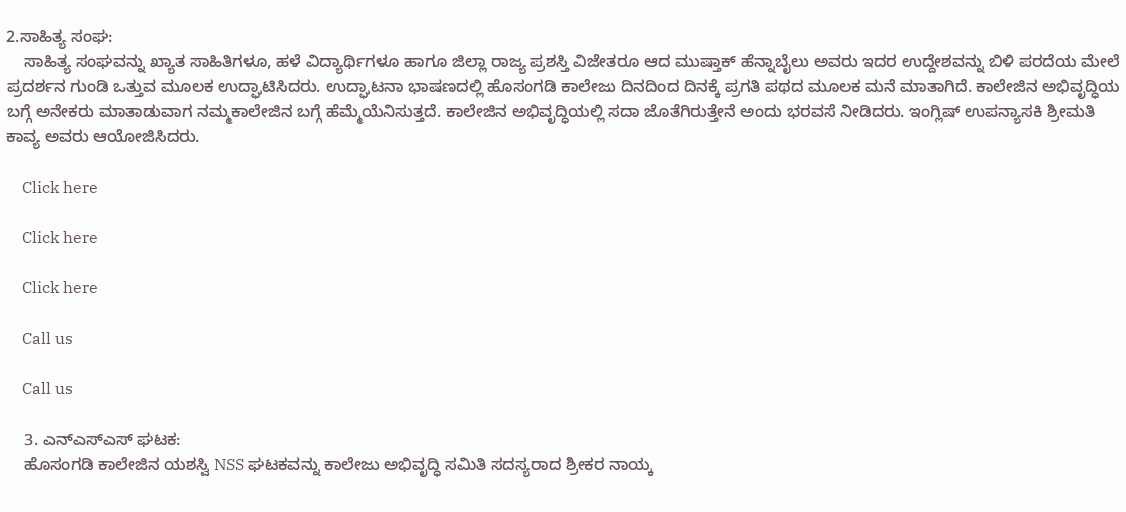2.ಸಾಹಿತ್ಯ ಸಂಘ:
    ಸಾಹಿತ್ಯ ಸಂಘವನ್ನು ಖ್ಯಾತ ಸಾಹಿತಿಗಳೂ, ಹಳೆ ವಿದ್ಯಾರ್ಥಿಗಳೂ ಹಾಗೂ ಜಿಲ್ಲಾ‌ ರಾಜ್ಯ ಪ್ರಶಸ್ತಿ ವಿಜೇತರೂ ಆದ‌ ಮುಷ್ತಾಕ್ ಹೆನ್ನಾಬೈಲು ಅವರು ಇದರ ಉದ್ದೇಶವನ್ನು ಬಿಳಿ ಪರದೆಯ ಮೇಲೆ ಪ್ರದರ್ಶನ ಗುಂಡಿ‌ ಒತ್ತುವ ಮೂಲಕ ಉದ್ಘಾಟಿಸಿದರು. ಉದ್ಘಾಟನಾ ಭಾಷಣದಲ್ಲಿ ಹೊಸಂಗಡಿ ಕಾಲೇಜು ದಿನದಿಂದ‌ ದಿನಕ್ಕೆ ಪ್ರಗತಿ ಪಥದ ಮೂಲಕ ಮನೆ ಮಾತಾಗಿದೆ. ಕಾಲೇಜಿನ ಅಭಿವೃದ್ಧಿಯ ಬಗ್ಗೆ ಅನೇಕರು ಮಾತಾಡುವಾಗ ನಮ್ಮ‌ಕಾಲೇಜಿನ ಬಗ್ಗೆ ಹೆಮ್ಮೆಯೆನಿಸುತ್ತದೆ. ಕಾಲೇಜಿನ ಅಭಿವೃದ್ಧಿಯಲ್ಲಿ ಸದಾ ಜೊತೆಗಿರುತ್ತೇನೆ ಅಂದು ಭರವಸೆ ನೀಡಿದರು. ಇಂಗ್ಲಿಷ್ ಉಪನ್ಯಾಸಕಿ ಶ್ರೀಮತಿ ಕಾವ್ಯ ಅವರು ಆಯೋಜಿಸಿದರು.

    Click here

    Click here

    Click here

    Call us

    Call us

    3. ಎನ್‌ಎಸ್‌ಎಸ್‌ ಘಟಕ:
    ಹೊಸಂಗಡಿ ಕಾಲೇಜಿನ ಯಶಸ್ವಿ NSS ಘಟಕವನ್ನು ಕಾಲೇಜು ಅಭಿವೃದ್ಧಿ ಸಮಿತಿ ಸದಸ್ಯರಾದ ಶ್ರೀಕರ ನಾಯ್ಕ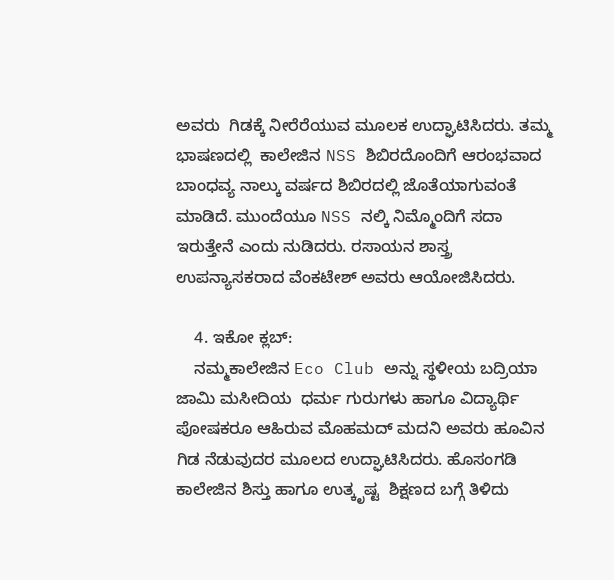ಅವರು ‌ ಗಿಡಕ್ಕೆ ನೀರೆರೆಯುವ ಮೂಲಕ ಉದ್ಘಾಟಿಸಿದರು. ತಮ್ಮ ಭಾಷಣದಲ್ಲಿ  ಕಾಲೇಜಿನ NSS ಶಿಬಿರದೊಂದಿಗೆ ಆರಂಭವಾದ ಬಾಂಧವ್ಯ ನಾಲ್ಕು ವರ್ಷದ ಶಿಬಿರದಲ್ಲಿ ಜೊತೆಯಾಗುವಂತೆ ಮಾಡಿದೆ. ಮುಂದೆಯೂ NSS ನಲ್ಕಿ ನಿಮ್ಮೊಂದಿಗೆ ಸದಾ ಇರುತ್ತೇನೆ ಎಂದು ನುಡಿದರು. ರಸಾಯನ ಶಾಸ್ತ್ರ ಉಪನ್ಯಾಸಕರಾದ ವೆಂಕಟೇಶ್ ಅವರು ಆಯೋಜಿಸಿದರು.

    4. ಇಕೋ ಕ್ಲಬ್:
    ನಮ್ಮ‌ಕಾಲೇಜಿನ Eco Club ಅನ್ನು ಸ್ಥಳೀಯ ಬದ್ರಿಯಾ‌ ಜಾಮಿ‌ ಮಸೀದಿಯ  ಧರ್ಮ ಗುರುಗಳು ಹಾಗೂ ವಿದ್ಯಾರ್ಥಿ ಪೋಷಕರೂ ಆಹಿರುವ ಮೊಹಮದ್ ಮದನಿ ಅವರು ಹೂವಿನ ಗಿಡ ನೆಡುವುದರ ಮೂಲದ ಉದ್ಘಾಟಿಸಿದರು. ಹೊಸಂಗಡಿ ಕಾಲೇಜಿನ ಶಿಸ್ತು ಹಾಗೂ ಉತ್ಕೃಷ್ಟ  ಶಿಕ್ಷಣದ ಬಗ್ಗೆ ತಿಳಿದು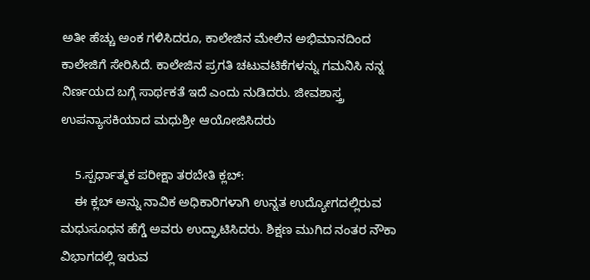ಅತೀ ಹೆಚ್ಚು ಅಂಕ ಗಳಿಸಿದರೂ, ಕಾಲೇಜಿನ ಮೇಲಿನ ಅಭಿಮಾನದಿಂದ ಕಾಲೇಜಿಗೆ ಸೇರಿಸಿದೆ. ಕಾಲೇಜಿನ ಪ್ರಗತಿ ಚಟುವಟಿಕೆಗಳನ್ನು ಗಮನಿಸಿ ನನ್ನ ನಿರ್ಣಯದ ಬಗ್ಗೆ ಸಾರ್ಥಕತೆ ಇದೆ ಎಂದು ನುಡಿದರು. ಜೀವಶಾಸ್ತ್ರ ಉಪನ್ಯಾಸಕಿಯಾದ ಮಧುಶ್ರೀ ಆಯೋಜಿಸಿದರು

    5.ಸ್ಪರ್ಧಾತ್ಮಕ ಪರೀಕ್ಷಾ ತರಬೇತಿ ಕ್ಲಬ್:
    ಈ ಕ್ಲಬ್ ಅನ್ನು ನಾವಿಕ ಅಧಿಕಾರಿಗಳಾಗಿ ಉನ್ನತ‌ ಉದ್ಯೋಗದಲ್ಲಿರುವ ಮಧುಸೂಧನ ಹೆಗ್ಡೆ ಅವರು ಉದ್ಘಾಟಿಸಿದರು. ಶಿಕ್ಷಣ ಮುಗಿದ ನಂತರ ನೌಕಾ ವಿಭಾಗದಲ್ಲಿ ಇರುವ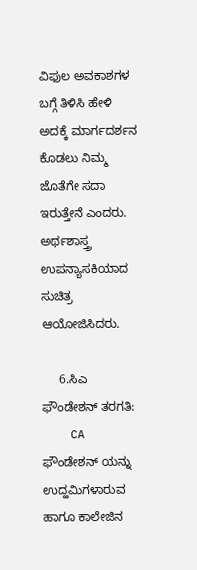ವಿಫುಲ ಅವಕಾಶಗಳ ಬಗ್ಗೆ ತಿಳಿಸಿ ಹೇಳಿ ಅದಕ್ಕೆ ‌ಮಾರ್ಗದರ್ಶನ ಕೊಡಲು‌ ನಿಮ್ಮ ಜೊತೆಗೇ ಸದಾ ಇರುತ್ತೇನೆ ಎಂದರು. ಅರ್ಥಶಾಸ್ತ್ರ ಉಪನ್ಯಾಸಕಿಯಾದ ಸುಚಿತ್ರ ಆಯೋಜಿಸಿದರು.

     6.ಸಿಎ ಫೌಂಡೇಶನ್ ತರಗತಿ:
    CA ಫೌಂಡೇಶನ್ ಯನ್ನು ಉದ್ಹಮಿಗಳಾರುವ ಹಾಗೂ‌ ಕಾಲೇಜಿನ‌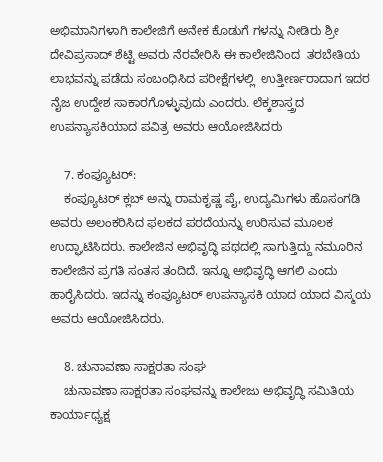ಅಭಿಮಾನಿಗಳಾಗಿ ಕಾಲೇಜಿಗೆ ಅನೇಕ ಕೊಡುಗೆ ಗಳನ್ನು ನೀಡಿರು ಶ್ರೀ ದೇವಿಪ್ರಸಾದ್ ಶೆಟ್ಟಿ‌ ಅವರು ನೆರವೇರಿಸಿ ಈ ಕಾಲೇಜಿನಿಂದ  ತರಬೇತಿಯ ಲಾಭವನ್ನು ಪಡೆದು ಸಂಬಂಧಿಸಿದ ಪರೀಕ್ಷೆಗಳಲ್ಲಿ  ಉತ್ತೀರ್ಣರಾದಾಗ ಇದರ ನೈಜ ಉದ್ದೇಶ ಸಾಕಾರಗೊಳ್ಳುವುದು ಎಂದರು. ಲೆಕ್ಕಶಾಸ್ತ್ರದ ಉಪನ್ಯಾಸಕಿಯಾದ ಪವಿತ್ರ ಅವರು ಆಯೋಜಿಸಿದರು

    7. ಕಂಪ್ಯೂಟರ್:
    ಕಂಪ್ಯೂಟರ್‌ ಕ್ಲಬ್‌ ಅನ್ನು ರಾಮಕೃಷ್ಣ ಪೈ, ಉದ್ಯಮಿಗಳು ಹೊಸಂಗಡಿ ಅವರು ಅಲಂಕರಿಸಿದ ಫಲಕದ ಪರದೆಯನ್ನು ಉರಿಸುವ ಮೂಲಕ ಉದ್ಘಾಟಿಸಿದರು. ಕಾಲೇಜಿನ ಅಭಿವೃದ್ಧಿ ಪಥದಲ್ಲಿ ಸಾಗುತ್ತಿದ್ದು ನಮೂರಿನ ಕಾಲೇಜಿನ ಪ್ರಗತಿ ಸಂತಸ ತಂದಿದೆ. ಇನ್ನೂ ಅಭಿವೃದ್ಧಿ ಆಗಲಿ ಎಂದು ಹಾರೈಸಿದರು. ಇದನ್ನು ಕಂಪ್ಯೂಟರ್ ಉಪನ್ಯಾಸಕಿ ಯಾದ ಯಾದ ವಿಸ್ಮಯ ಅವರು ಆಯೋಜಿಸಿದರು.

    8. ಚು‌ನಾವಣಾ ಸಾಕ್ಷರತಾ ಸಂಘ
    ಚು‌ನಾವಣಾ ಸಾಕ್ಷರತಾ ಸಂಘವನ್ನು ಕಾಲೇಜು ಅಭಿವೃದ್ಧಿ ಸಮಿತಿಯ ಕಾರ್ಯಾಧ್ಯಕ್ಷ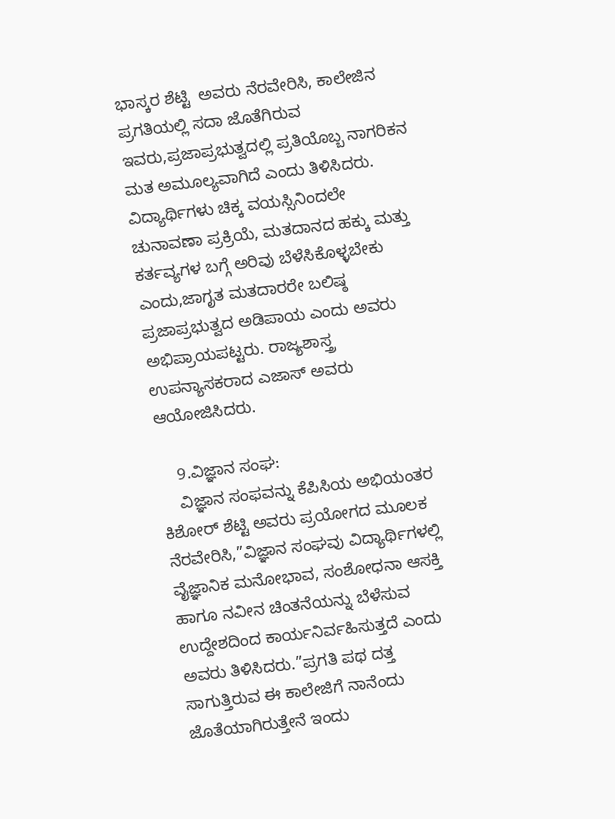ಭಾಸ್ಕರ ಶೆಟ್ಟಿ  ಅವರು ನೆರವೇರಿಸಿ, ಕಾಲೇಜಿನ ಪ್ರಗತಿಯಲ್ಲಿ ಸದಾ ಜೊತೆಗಿರುವ ಇವರು,ಪ್ರಜಾಪ್ರಭುತ್ವದಲ್ಲಿ ಪ್ರತಿಯೊಬ್ಬ ನಾಗರಿಕನ ಮತ ಅಮೂಲ್ಯವಾಗಿದೆ ಎಂದು ತಿಳಿಸಿದರು. ವಿದ್ಯಾರ್ಥಿಗಳು ಚಿಕ್ಕ ವಯಸ್ಸಿನಿಂದಲೇ ಚುನಾವಣಾ ಪ್ರಕ್ರಿಯೆ, ಮತದಾನದ ಹಕ್ಕು ಮತ್ತು ಕರ್ತವ್ಯಗಳ ಬಗ್ಗೆ ಅರಿವು ಬೆಳೆಸಿಕೊಳ್ಳಬೇಕು ಎಂದು,ಜಾಗೃತ ಮತದಾರರೇ ಬಲಿಷ್ಠ ಪ್ರಜಾಪ್ರಭುತ್ವದ ಅಡಿಪಾಯ ಎಂದು ಅವರು ಅಭಿಪ್ರಾಯಪಟ್ಟರು. ರಾಜ್ಯಶಾಸ್ತ್ರ ಉಪನ್ಯಾಸಕರಾದ ಎಜಾಸ್ ಅವರು ಆಯೋಜಿಸಿದರು.

    9.ವಿಜ್ಞಾನ ಸಂಘ:
    ವಿಜ್ಞಾನ ಸಂಫವನ್ನು ಕೆಪಿಸಿಯ ಅಭಿಯಂತರ ಕಿಶೋರ್ ಶೆಟ್ಟಿ ಅವರು ಪ್ರಯೋಗದ ಮೂಲಕ ನೆರವೇರಿಸಿ,”ವಿಜ್ಞಾನ ಸಂಘವು ವಿದ್ಯಾರ್ಥಿಗಳಲ್ಲಿ ವೈಜ್ಞಾನಿಕ ಮನೋಭಾವ, ಸಂಶೋಧನಾ ಆಸಕ್ತಿ ಹಾಗೂ ನವೀನ ಚಿಂತನೆಯನ್ನು ಬೆಳೆಸುವ ಉದ್ದೇಶದಿಂದ ಕಾರ್ಯನಿರ್ವಹಿಸುತ್ತದೆ ಎಂದು ಅವರು ತಿಳಿಸಿದರು.”ಪ್ರಗತಿ ಪಥ ದತ್ತ ಸಾಗುತ್ತಿರುವ ಈ ಕಾಲೇಜಿಗೆ ನಾನೆಂದು ಜೊತೆಯಾಗಿರುತ್ತೇನೆ ಇಂದು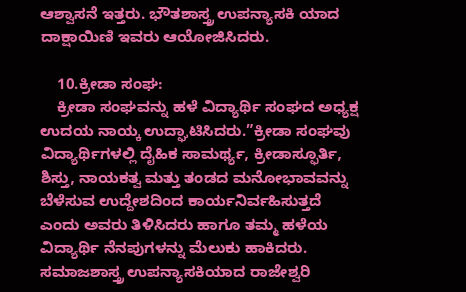ಆಶ್ವಾಸನೆ ಇತ್ತರು. ಭೌತಶಾಸ್ತ್ರ ಉಪನ್ಯಾಸಕಿ ಯಾದ  ದಾಕ್ಷಾಯಿಣಿ ಇವರು ಆಯೋಜಿಸಿದರು.

    10.ಕ್ರೀಡಾ ಸಂಘ:
    ಕ್ರೀಡಾ ಸಂಘವನ್ನು ಹಳೆ ವಿದ್ಯಾರ್ಥಿ ಸಂಘದ ಅಧ್ಯಕ್ಷ ಉದಯ ನಾಯ್ಕ ಉದ್ಘಾಟಿಸಿದರು.”ಕ್ರೀಡಾ ಸಂಘವು ವಿದ್ಯಾರ್ಥಿಗಳಲ್ಲಿ ದೈಹಿಕ ಸಾಮರ್ಥ್ಯ, ಕ್ರೀಡಾಸ್ಫೂರ್ತಿ, ಶಿಸ್ತು, ನಾಯಕತ್ವ ಮತ್ತು ತಂಡದ ಮನೋಭಾವವನ್ನು ಬೆಳೆಸುವ ಉದ್ದೇಶದಿಂದ ಕಾರ್ಯನಿರ್ವಹಿಸುತ್ತದೆ ಎಂದು ಅವರು ತಿಳಿಸಿದರು ಹಾಗೂ ತಮ್ಮ ಹಳೆಯ ವಿದ್ಯಾರ್ಥಿ ನೆನಪುಗಳನ್ನು ಮೆಲುಕು ಹಾಕಿದರು. ಸಮಾಜಶಾಸ್ತ್ರ ಉಪನ್ಯಾಸಕಿಯಾದ ರಾಜೇಶ್ವರಿ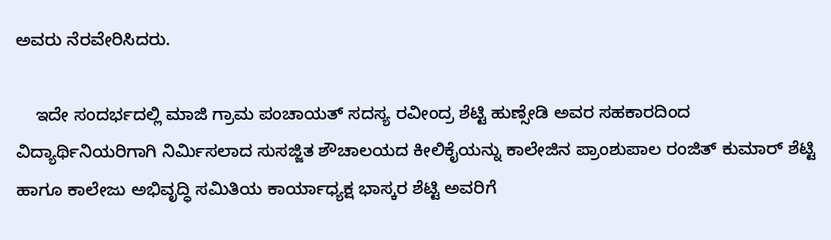ಅವರು ನೆರವೇರಿಸಿದರು.

    ಇದೇ ಸಂದರ್ಭದಲ್ಲಿ ಮಾಜಿ ಗ್ರಾಮ ಪಂಚಾಯತ್ ಸದಸ್ಯ ರವೀಂದ್ರ ಶೆಟ್ಟಿ ಹುಣ್ಸೇಡಿ ಅವರ ಸಹಕಾರದಿಂದ ವಿದ್ಯಾರ್ಥಿನಿಯರಿಗಾಗಿ ನಿರ್ಮಿಸಲಾದ ಸುಸಜ್ಜಿತ ಶೌಚಾಲಯದ ಕೀಲಿಕೈಯನ್ನು ಕಾಲೇಜಿನ ಪ್ರಾಂಶುಪಾಲ ರಂಜಿತ್ ಕುಮಾರ್ ಶೆಟ್ಟಿ ಹಾಗೂ ಕಾಲೇಜು ಅಭಿವೃದ್ಧಿ ಸಮಿತಿಯ ಕಾರ್ಯಾಧ್ಯಕ್ಷ ಭಾಸ್ಕರ ಶೆಟ್ಟಿ ಅವರಿಗೆ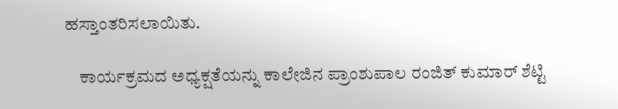ಹಸ್ತಾಂತರಿಸಲಾಯಿತು.

    ಕಾರ್ಯಕ್ರಮದ ಅಧ್ಯಕ್ಷತೆಯನ್ನು ಕಾಲೇಜಿನ ಪ್ರಾಂಶುಪಾಲ ರಂಜಿತ್ ಕುಮಾರ್ ಶೆಟ್ಟಿ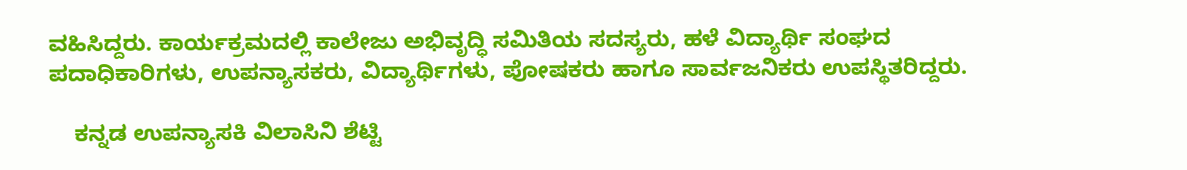ವಹಿಸಿದ್ದರು. ಕಾರ್ಯಕ್ರಮದಲ್ಲಿ ಕಾಲೇಜು ಅಭಿವೃದ್ಧಿ ಸಮಿತಿಯ ಸದಸ್ಯರು, ಹಳೆ ವಿದ್ಯಾರ್ಥಿ ಸಂಘದ ಪದಾಧಿಕಾರಿಗಳು, ಉಪನ್ಯಾಸಕರು, ವಿದ್ಯಾರ್ಥಿಗಳು, ಪೋಷಕರು ಹಾಗೂ ಸಾರ್ವಜನಿಕರು ಉಪಸ್ಥಿತರಿದ್ದರು.

    ಕನ್ನಡ ಉಪನ್ಯಾಸಕಿ ವಿಲಾಸಿನಿ ಶೆಟ್ಟಿ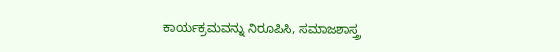ಕಾರ್ಯಕ್ರಮವನ್ನು ನಿರೂಪಿಸಿ, ಸಮಾಜಶಾಸ್ತ್ರ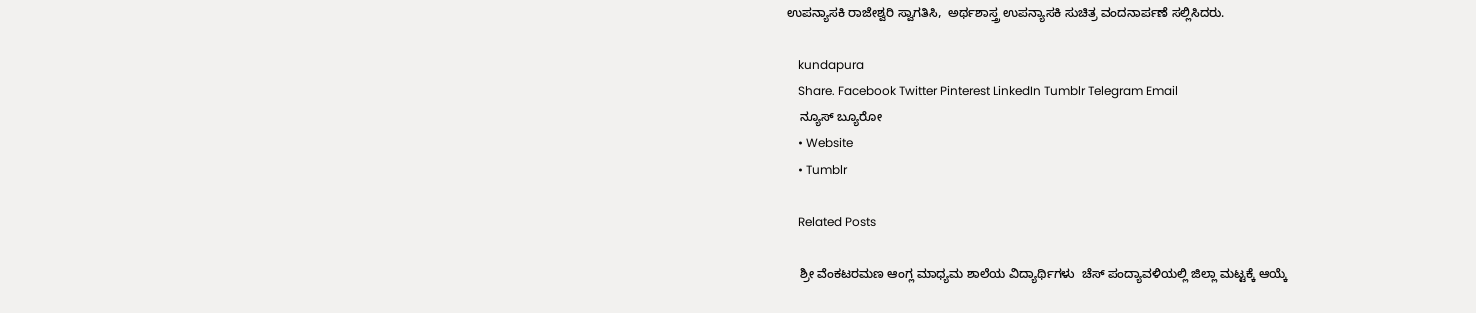ಉಪನ್ಯಾಸಕಿ ರಾಜೇಶ್ವರಿ ಸ್ವಾಗತಿಸಿ,  ಅರ್ಥಶಾಸ್ತ್ರ ಉಪನ್ಯಾಸಕಿ ಸುಚಿತ್ರ ವಂದನಾರ್ಪಣೆ ಸಲ್ಲಿಸಿದರು.

    kundapura
    Share. Facebook Twitter Pinterest LinkedIn Tumblr Telegram Email
    ನ್ಯೂಸ್ ಬ್ಯೂರೋ
    • Website
    • Tumblr

    Related Posts

    ಶ್ರೀ ವೆಂಕಟರಮಣ ಆಂಗ್ಲ ಮಾಧ್ಯಮ ಶಾಲೆಯ ವಿದ್ಯಾರ್ಥಿಗಳು  ಚೆಸ್‌ ಪಂದ್ಯಾವಳಿಯಲ್ಲಿ ಜಿಲ್ಲಾ ಮಟ್ಟಕ್ಕೆ ಆಯ್ಕೆ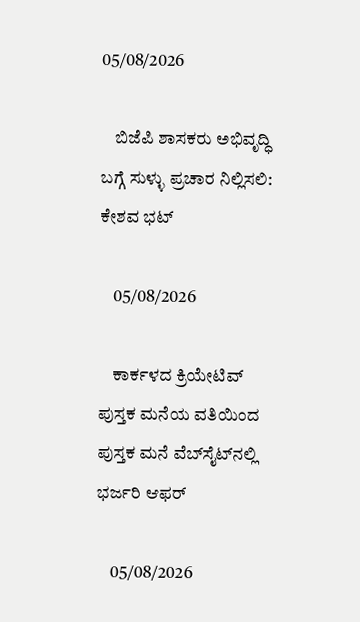05/08/2026

    ಬಿಜೆಪಿ ಶಾಸಕರು ಅಭಿವೃದ್ಧಿ ಬಗ್ಗೆ ಸುಳ್ಳು ಪ್ರಚಾರ ನಿಲ್ಲಿಸಲಿ: ಕೇಶವ ಭಟ್

    05/08/2026

    ಕಾರ್ಕಳದ ಕ್ರಿಯೇಟಿವ್ ಪುಸ್ತಕ ಮನೆಯ ವತಿಯಿಂದ ಪುಸ್ತಕ ಮನೆ ವೆಬ್‌ಸೈಟ್‌ನಲ್ಲಿ ಭರ್ಜರಿ ಆಫರ್

    05/08/2026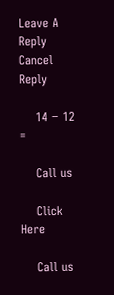Leave A Reply Cancel Reply

    14 − 12 =

    Call us

    Click Here

    Call us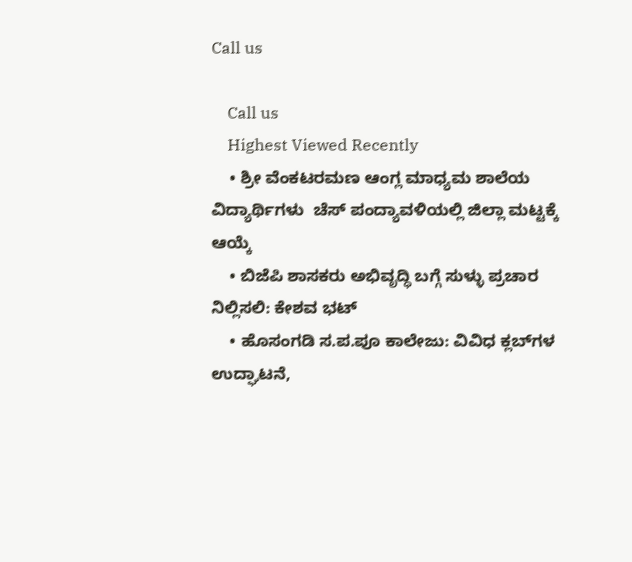Call us

    Call us
    Highest Viewed Recently
    • ಶ್ರೀ ವೆಂಕಟರಮಣ ಆಂಗ್ಲ ಮಾಧ್ಯಮ ಶಾಲೆಯ ವಿದ್ಯಾರ್ಥಿಗಳು  ಚೆಸ್‌ ಪಂದ್ಯಾವಳಿಯಲ್ಲಿ ಜಿಲ್ಲಾ ಮಟ್ಟಕ್ಕೆ ಆಯ್ಕೆ
    • ಬಿಜೆಪಿ ಶಾಸಕರು ಅಭಿವೃದ್ಧಿ ಬಗ್ಗೆ ಸುಳ್ಳು ಪ್ರಚಾರ ನಿಲ್ಲಿಸಲಿ: ಕೇಶವ ಭಟ್
    • ಹೊಸಂಗಡಿ ಸ.ಪ.ಪೂ ಕಾಲೇಜು: ವಿವಿಧ ಕ್ಲಬ್‌ಗಳ ಉದ್ಘಾಟನೆ,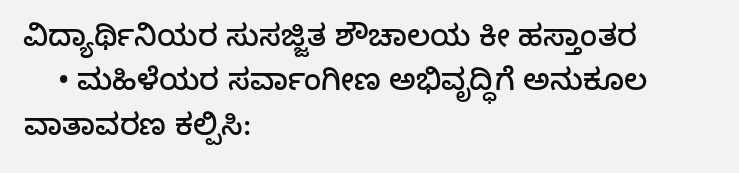ವಿದ್ಯಾರ್ಥಿನಿಯರ ಸುಸಜ್ಜಿತ ಶೌಚಾಲಯ ಕೀ ಹಸ್ತಾಂತರ
    • ಮಹಿಳೆಯರ ಸರ್ವಾಂಗೀಣ ಅಭಿವೃದ್ಧಿಗೆ ಅನುಕೂಲ ವಾತಾವರಣ ಕಲ್ಪಿಸಿ: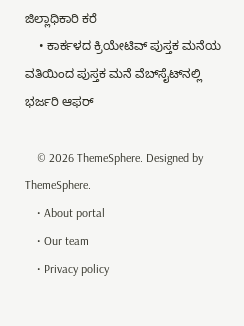ಜಿಲ್ಲಾಧಿಕಾರಿ ಕರೆ
    • ಕಾರ್ಕಳದ ಕ್ರಿಯೇಟಿವ್ ಪುಸ್ತಕ ಮನೆಯ ವತಿಯಿಂದ ಪುಸ್ತಕ ಮನೆ ವೆಬ್‌ಸೈಟ್‌ನಲ್ಲಿ ಭರ್ಜರಿ ಆಫರ್

    © 2026 ThemeSphere. Designed by ThemeSphere.
    • About portal
    • Our team
    • Privacy policy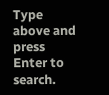Type above and press Enter to search.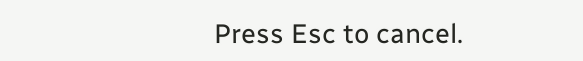Press Esc to cancel.